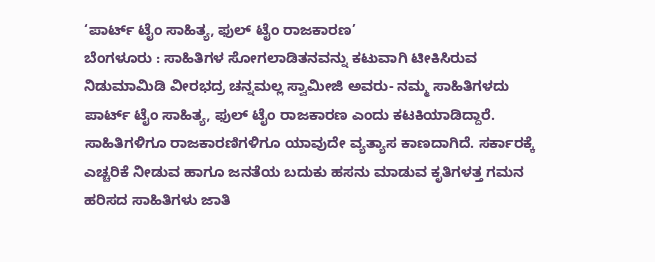‘ಪಾರ್ಟ್ ಟೈಂ ಸಾಹಿತ್ಯ, ಫುಲ್ ಟೈಂ ರಾಜಕಾರಣ’
ಬೆಂಗಳೂರು : ಸಾಹಿತಿಗಳ ಸೋಗಲಾಡಿತನವನ್ನು ಕಟುವಾಗಿ ಟೀಕಿಸಿರುವ ನಿಡುಮಾಮಿಡಿ ವೀರಭದ್ರ ಚನ್ನಮಲ್ಲ ಸ್ವಾಮೀಜಿ ಅವರು- ನಮ್ಮ ಸಾಹಿತಿಗಳದು ಪಾರ್ಟ್ ಟೈಂ ಸಾಹಿತ್ಯ, ಫುಲ್ ಟೈಂ ರಾಜಕಾರಣ ಎಂದು ಕಟಕಿಯಾಡಿದ್ದಾರೆ.
ಸಾಹಿತಿಗಳಿಗೂ ರಾಜಕಾರಣಿಗಳಿಗೂ ಯಾವುದೇ ವ್ಯತ್ಯಾಸ ಕಾಣದಾಗಿದೆ. ಸರ್ಕಾರಕ್ಕೆ ಎಚ್ಚರಿಕೆ ನೀಡುವ ಹಾಗೂ ಜನತೆಯ ಬದುಕು ಹಸನು ಮಾಡುವ ಕೃತಿಗಳತ್ತ ಗಮನ ಹರಿಸದ ಸಾಹಿತಿಗಳು ಜಾತಿ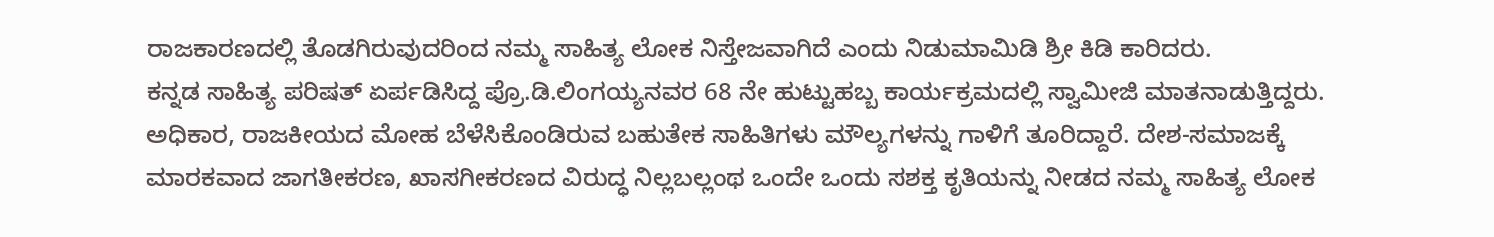ರಾಜಕಾರಣದಲ್ಲಿ ತೊಡಗಿರುವುದರಿಂದ ನಮ್ಮ ಸಾಹಿತ್ಯ ಲೋಕ ನಿಸ್ತೇಜವಾಗಿದೆ ಎಂದು ನಿಡುಮಾಮಿಡಿ ಶ್ರೀ ಕಿಡಿ ಕಾರಿದರು.
ಕನ್ನಡ ಸಾಹಿತ್ಯ ಪರಿಷತ್ ಏರ್ಪಡಿಸಿದ್ದ ಪ್ರೊ.ಡಿ.ಲಿಂಗಯ್ಯನವರ 68 ನೇ ಹುಟ್ಟುಹಬ್ಬ ಕಾರ್ಯಕ್ರಮದಲ್ಲಿ ಸ್ವಾಮೀಜಿ ಮಾತನಾಡುತ್ತಿದ್ದರು.
ಅಧಿಕಾರ, ರಾಜಕೀಯದ ಮೋಹ ಬೆಳೆಸಿಕೊಂಡಿರುವ ಬಹುತೇಕ ಸಾಹಿತಿಗಳು ಮೌಲ್ಯಗಳನ್ನು ಗಾಳಿಗೆ ತೂರಿದ್ದಾರೆ. ದೇಶ-ಸಮಾಜಕ್ಕೆ ಮಾರಕವಾದ ಜಾಗತೀಕರಣ, ಖಾಸಗೀಕರಣದ ವಿರುದ್ಧ ನಿಲ್ಲಬಲ್ಲಂಥ ಒಂದೇ ಒಂದು ಸಶಕ್ತ ಕೃತಿಯನ್ನು ನೀಡದ ನಮ್ಮ ಸಾಹಿತ್ಯ ಲೋಕ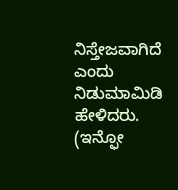ನಿಸ್ತೇಜವಾಗಿದೆ ಎಂದು ನಿಡುಮಾಮಿಡಿ ಹೇಳಿದರು.
(ಇನ್ಫೋ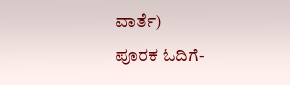ವಾರ್ತೆ)
ಪೂರಕ ಓದಿಗೆ-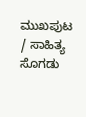ಮುಖಪುಟ / ಸಾಹಿತ್ಯ ಸೊಗಡು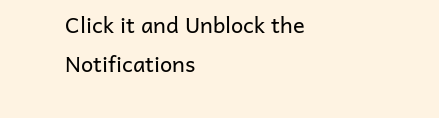Click it and Unblock the Notifications